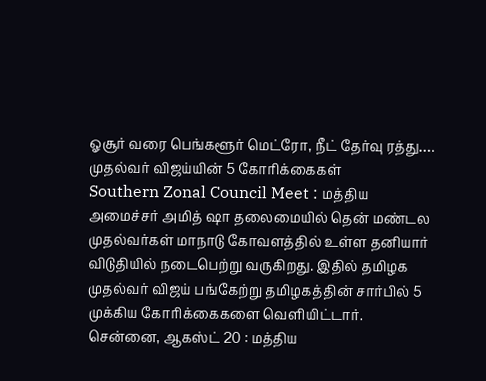ஓசூர் வரை பெங்களூர் மெட்ரோ, நீட் தேர்வு ரத்து…. முதல்வர் விஜய்யின் 5 கோரிக்கைகள்
Southern Zonal Council Meet : மத்திய அமைச்சர் அமித் ஷா தலைமையில் தென் மண்டல முதல்வர்கள் மாநாடு கோவளத்தில் உள்ள தனியார் விடுதியில் நடைபெற்று வருகிறது. இதில் தமிழக முதல்வர் விஜய் பங்கேற்று தமிழகத்தின் சார்பில் 5 முக்கிய கோரிக்கைகளை வெளியிட்டார்.
சென்னை, ஆகஸ்ட் 20 : மத்திய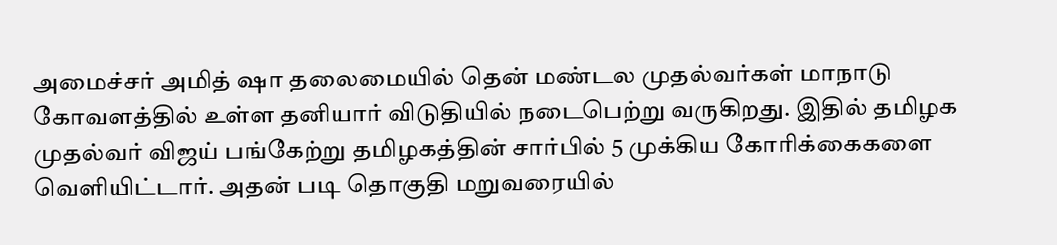அமைச்சர் அமித் ஷா தலைமையில் தென் மண்டல முதல்வர்கள் மாநாடு கோவளத்தில் உள்ள தனியார் விடுதியில் நடைபெற்று வருகிறது. இதில் தமிழக முதல்வர் விஜய் பங்கேற்று தமிழகத்தின் சார்பில் 5 முக்கிய கோரிக்கைகளை வெளியிட்டார். அதன் படி தொகுதி மறுவரையில்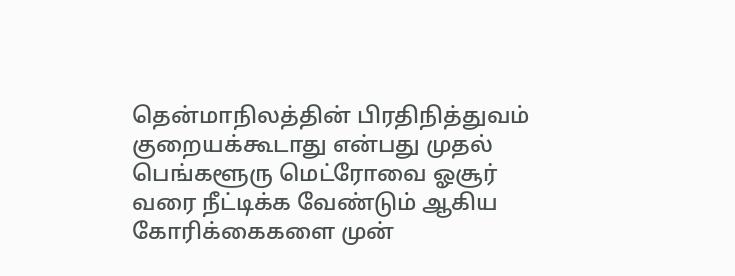தென்மாநிலத்தின் பிரதிநித்துவம் குறையக்கூடாது என்பது முதல் பெங்களூரு மெட்ரோவை ஓசூர் வரை நீட்டிக்க வேண்டும் ஆகிய கோரிக்கைகளை முன்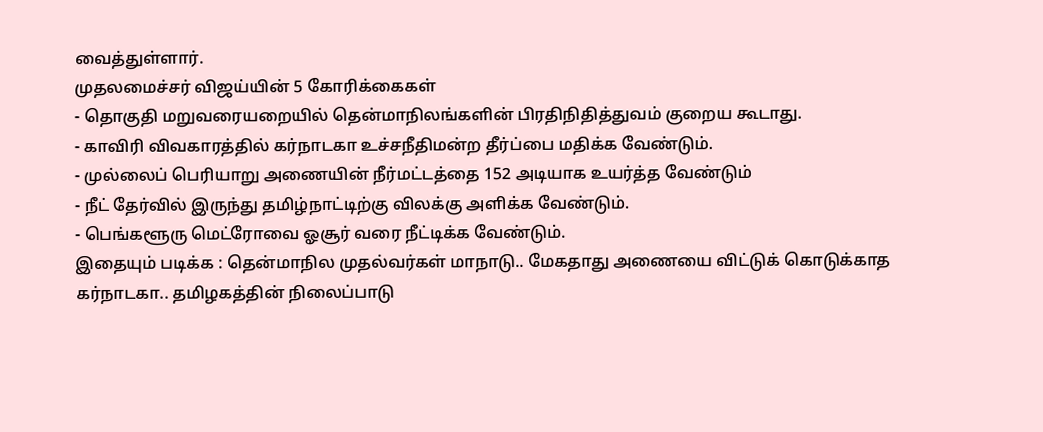வைத்துள்ளார்.
முதலமைச்சர் விஜய்யின் 5 கோரிக்கைகள்
- தொகுதி மறுவரையறையில் தென்மாநிலங்களின் பிரதிநிதித்துவம் குறைய கூடாது.
- காவிரி விவகாரத்தில் கர்நாடகா உச்சநீதிமன்ற தீர்ப்பை மதிக்க வேண்டும்.
- முல்லைப் பெரியாறு அணையின் நீர்மட்டத்தை 152 அடியாக உயர்த்த வேண்டும்
- நீட் தேர்வில் இருந்து தமிழ்நாட்டிற்கு விலக்கு அளிக்க வேண்டும்.
- பெங்களூரு மெட்ரோவை ஓசூர் வரை நீட்டிக்க வேண்டும்.
இதையும் படிக்க : தென்மாநில முதல்வர்கள் மாநாடு.. மேகதாது அணையை விட்டுக் கொடுக்காத கர்நாடகா.. தமிழகத்தின் நிலைப்பாடு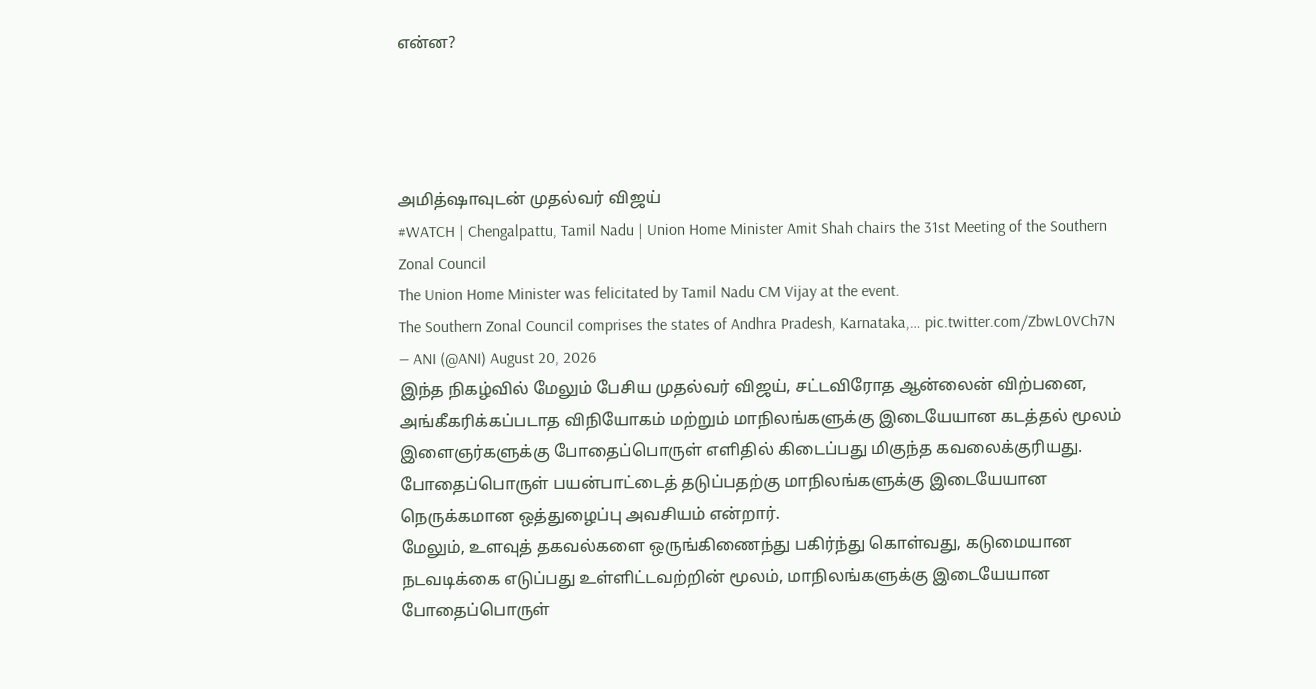என்ன?




அமித்ஷாவுடன் முதல்வர் விஜய்
#WATCH | Chengalpattu, Tamil Nadu | Union Home Minister Amit Shah chairs the 31st Meeting of the Southern Zonal Council
The Union Home Minister was felicitated by Tamil Nadu CM Vijay at the event.
The Southern Zonal Council comprises the states of Andhra Pradesh, Karnataka,… pic.twitter.com/ZbwL0VCh7N
— ANI (@ANI) August 20, 2026
இந்த நிகழ்வில் மேலும் பேசிய முதல்வர் விஜய், சட்டவிரோத ஆன்லைன் விற்பனை, அங்கீகரிக்கப்படாத விநியோகம் மற்றும் மாநிலங்களுக்கு இடையேயான கடத்தல் மூலம் இளைஞர்களுக்கு போதைப்பொருள் எளிதில் கிடைப்பது மிகுந்த கவலைக்குரியது. போதைப்பொருள் பயன்பாட்டைத் தடுப்பதற்கு மாநிலங்களுக்கு இடையேயான நெருக்கமான ஒத்துழைப்பு அவசியம் என்றார்.
மேலும், உளவுத் தகவல்களை ஒருங்கிணைந்து பகிர்ந்து கொள்வது, கடுமையான நடவடிக்கை எடுப்பது உள்ளிட்டவற்றின் மூலம், மாநிலங்களுக்கு இடையேயான போதைப்பொருள்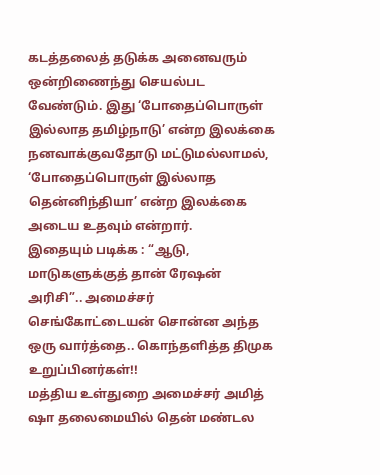கடத்தலைத் தடுக்க அனைவரும் ஒன்றிணைந்து செயல்பட வேண்டும். இது ‘போதைப்பொருள் இல்லாத தமிழ்நாடு’ என்ற இலக்கை நனவாக்குவதோடு மட்டுமல்லாமல், ‘போதைப்பொருள் இல்லாத தென்னிந்தியா’ என்ற இலக்கை அடைய உதவும் என்றார்.
இதையும் படிக்க : “ஆடு, மாடுகளுக்குத் தான் ரேஷன் அரிசி”.. அமைச்சர் செங்கோட்டையன் சொன்ன அந்த ஒரு வார்த்தை.. கொந்தளித்த திமுக உறுப்பினர்கள்!!
மத்திய உள்துறை அமைச்சர் அமித் ஷா தலைமையில் தென் மண்டல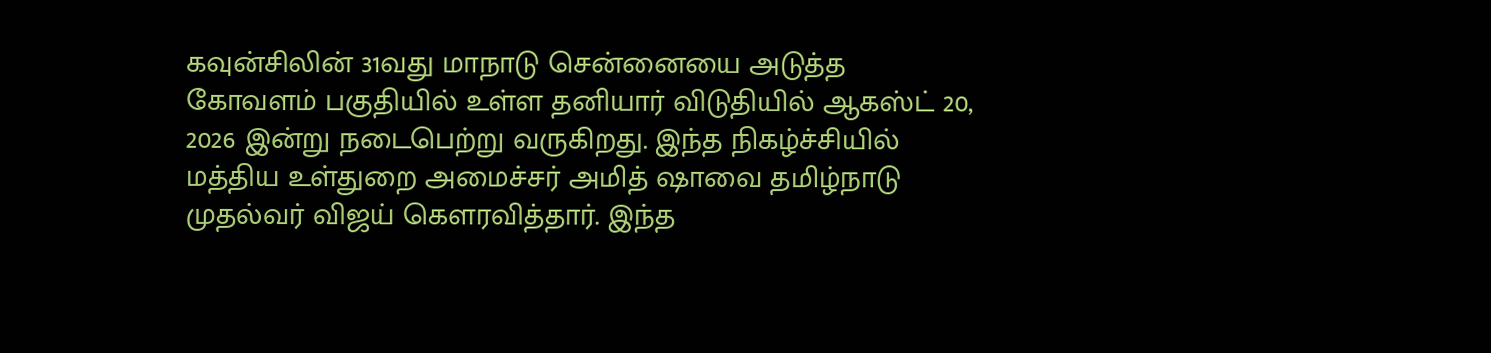கவுன்சிலின் 31வது மாநாடு சென்னையை அடுத்த கோவளம் பகுதியில் உள்ள தனியார் விடுதியில் ஆகஸ்ட் 20, 2026 இன்று நடைபெற்று வருகிறது. இந்த நிகழ்ச்சியில் மத்திய உள்துறை அமைச்சர் அமித் ஷாவை தமிழ்நாடு முதல்வர் விஜய் கௌரவித்தார். இந்த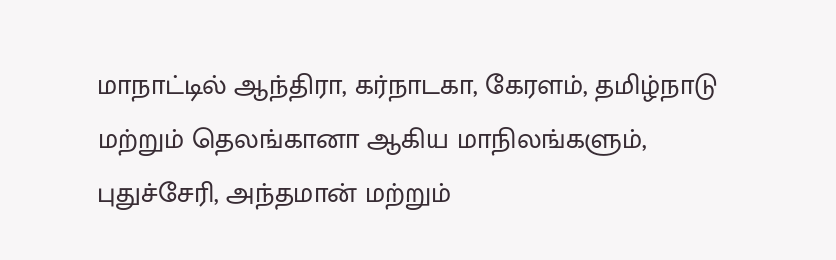மாநாட்டில் ஆந்திரா, கர்நாடகா, கேரளம், தமிழ்நாடு மற்றும் தெலங்கானா ஆகிய மாநிலங்களும், புதுச்சேரி, அந்தமான் மற்றும்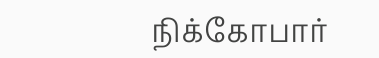நிக்கோபார்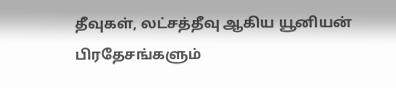தீவுகள், லட்சத்தீவு ஆகிய யூனியன் பிரதேசங்களும்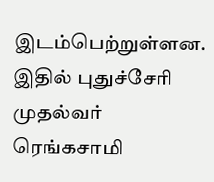இடம்பெற்றுள்ளன. இதில் புதுச்சேரி முதல்வர் ரெங்கசாமி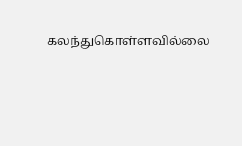கலந்துகொள்ளவில்லை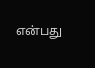என்பது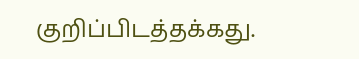குறிப்பிடத்தக்கது.